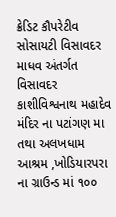ક્રેડિટ કૌપરેટીવ સોસાયટી વિસાવદર માધવ અંતર્ગત વિસાવદર કાશીવિશ્વનાથ મહાદેવ મંદિર ના પટાંગણ મા તથા અલખધામ આશ્રમ ,ખોડિયારપરા ના ગ્રાઉન્ડ માં ૧૦૦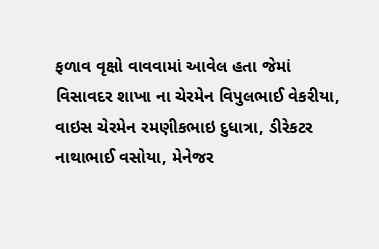ફળાવ વૃક્ષો વાવવામાં આવેલ હતા જેમાં વિસાવદર શાખા ના ચેરમેન વિપુલભાઈ વેકરીયા, વાઇસ ચેરમેન રમણીકભાઇ દુધાત્રા, ડીરેકટર નાથાભાઈ વસોયા, મેનેજર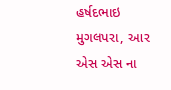હર્ષદભાઇ મુગલપરા, આર એસ એસ ના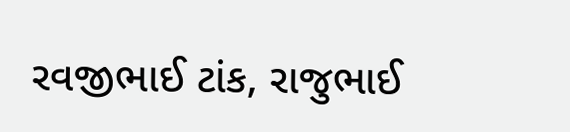રવજીભાઈ ટાંક, રાજુભાઈ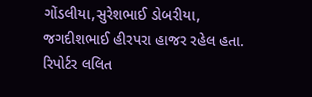ગોંડલીયા,સુરેશભાઈ ડોબરીયા, જગદીશભાઈ હીરપરા હાજર રહેલ હતા. રિપોર્ટર લલિત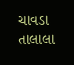ચાવડા તાલાલા